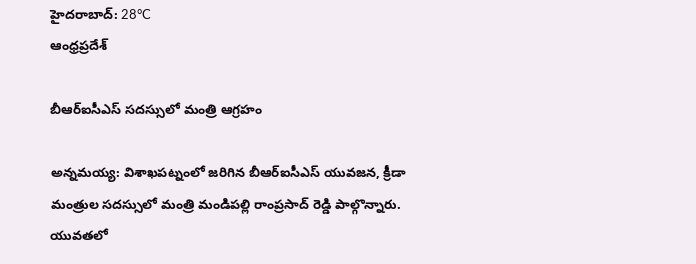హైదరాబాద్: 28°C
ఆంధ్రప్రదేశ్

బీఆర్‌ఐసీఎస్ సదస్సులో మంత్రి ఆగ్రహం

అన్నమయ్య: విశాఖపట్నంలో జరిగిన బీఆర్‌ఐసీఎస్ యువజన, క్రీడా మంత్రుల సదస్సులో మంత్రి మండిపల్లి రాంప్రసాద్ రెడ్డి పాల్గొన్నారు. యువతలో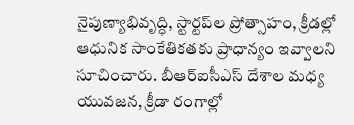నైపుణ్యాభివృద్ధి, స్టార్టప్‌ల ప్రోత్సాహం, క్రీడల్లో ఆధునిక సాంకేతికతకు ప్రాధాన్యం ఇవ్వాలని సూచించారు. బీఆర్‌ఐసీఎస్ దేశాల మధ్య యువజన, క్రీడా రంగాల్లో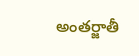అంతర్జాతీ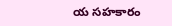య సహకారం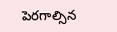పెరగాల్సిన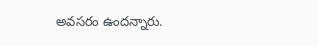అవసరం ఉందన్నారు.